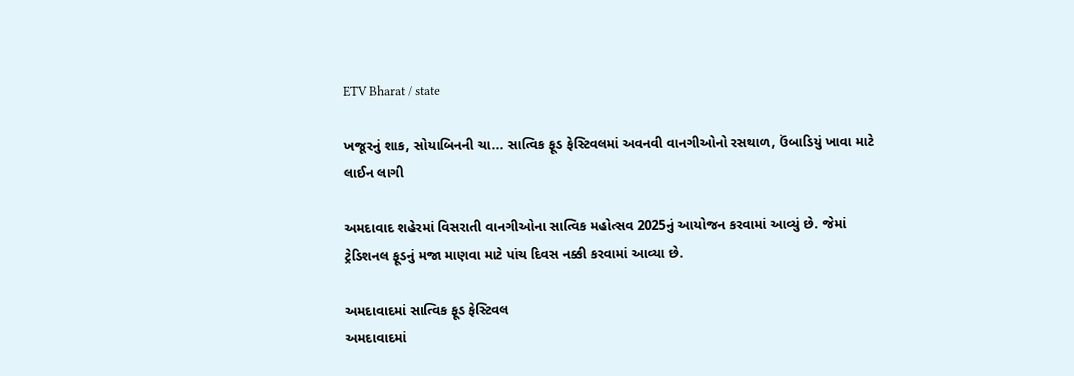ETV Bharat / state

ખજૂરનું શાક, સોયાબિનની ચા... સાત્વિક ફૂડ ફેસ્ટિવલમાં અવનવી વાનગીઓનો રસથાળ, ઉંબાડિયું ખાવા માટે લાઈન લાગી

અમદાવાદ શહેરમાં વિસરાતી વાનગીઓના સાત્વિક મહોત્સવ 2025નું આયોજન કરવામાં આવ્યું છે. જેમાં ટ્રેડિશનલ ફૂડનું મજા માણવા માટે પાંચ દિવસ નક્કી કરવામાં આવ્યા છે.

અમદાવાદમાં સાત્વિક ફૂડ ફેસ્ટિવલ
અમદાવાદમાં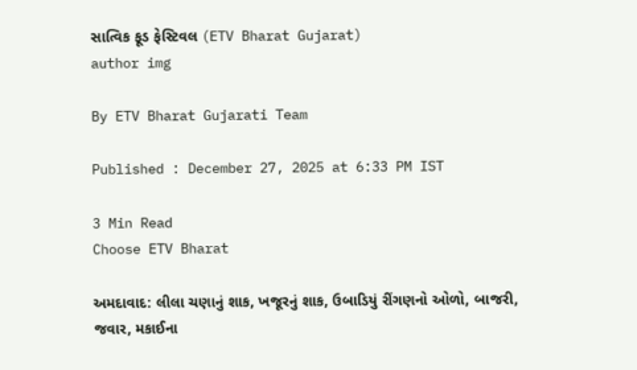સાત્વિક ફૂડ ફેસ્ટિવલ (ETV Bharat Gujarat)
author img

By ETV Bharat Gujarati Team

Published : December 27, 2025 at 6:33 PM IST

3 Min Read
Choose ETV Bharat

અમદાવાદ: લીલા ચણાનું શાક, ખજૂરનું શાક, ઉબાડિયું રીંગણનો ઓળો, બાજરી, જવાર, મકાઈના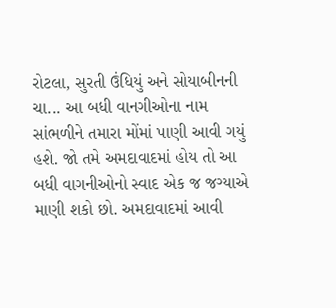રોટલા, સુરતી ઉંધિયું અને સોયાબીનની ચા... આ બધી વાનગીઓના નામ સાંભળીને તમારા મોંમાં પાણી આવી ગયું હશે. જો તમે અમદાવાદમાં હોય તો આ બધી વાગનીઓનો સ્વાદ એક જ જગ્યાએ માણી શકો છો. અમદાવાદમાં આવી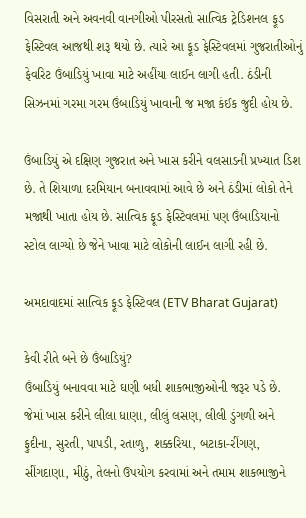વિસરાતી અને અવનવી વાનગીઓ પીરસતો સાત્વિક ટ્રેડિશનલ ફૂડ ફેસ્ટિવલ આજથી શરૂ થયો છે. ત્યારે આ ફૂડ ફેસ્ટિવલમાં ગુજરાતીઓનું ફેવરિટ ઉંબાડિયું ખાવા માટે અહીંયા લાઈન લાગી હતી. ઠંડીની સિઝનમાં ગરમા ગરમ ઉંબાડિયું ખાવાની જ મજા કંઈક જુદી હોય છે.

ઉંબાડિયું એ દક્ષિણ ગુજરાત અને ખાસ કરીને વલસાડની પ્રખ્યાત ડિશ છે. તે શિયાળા દરમિયાન બનાવવામાં આવે છે અને ઠંડીમાં લોકો તેને મજાથી ખાતા હોય છે. સાત્વિક ફૂડ ફેસ્ટિવલમાં પણ ઉંબાડિયાનો સ્ટોલ લાગ્યો છે જેને ખાવા માટે લોકોની લાઈન લાગી રહી છે.

અમદાવાદમાં સાત્વિક ફૂડ ફેસ્ટિવલ (ETV Bharat Gujarat)

કેવી રીતે બને છે ઉંબાડિયું?
ઉંબાડિયું બનાવવા માટે ઘણી બધી શાકભાજીઓની જરૂર પડે છે. જેમાં ખાસ કરીને લીલા ધાણા, લીલું લસણ, લીલી ડુંગળી અને ફુદીના, સુરતી, પાપડી, રતાળુ, શક્કરિયા, બટાકા-રીંગણ, સીંગદાણા, મીઠું, તેલનો ઉપયોગ કરવામાં અને તમામ શાકભાજીને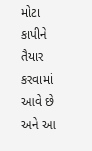મોટા કાપીને તૈયાર કરવામાં આવે છે અને આ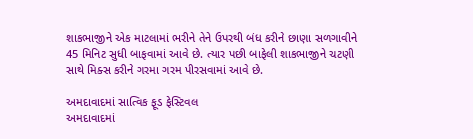શાકભાજીને એક માટલામાં ભરીને તેને ઉપરથી બંધ કરીને છાણા સળગાવીને 45 મિનિટ સુધી બાફવામાં આવે છે. ત્યાર પછી બાફેલી શાકભાજીને ચટણી સાથે મિક્સ કરીને ગરમા ગરમ પીરસવામાં આવે છે.

અમદાવાદમાં સાત્વિક ફૂડ ફેસ્ટિવલ
અમદાવાદમાં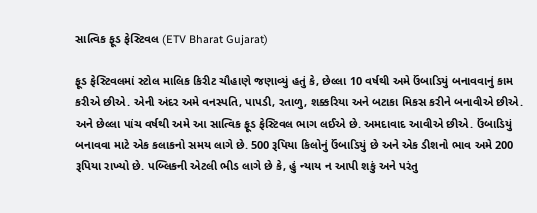સાત્વિક ફૂડ ફેસ્ટિવલ (ETV Bharat Gujarat)

ફૂડ ફેસ્ટિવલમાં સ્ટોલ માલિક કિરીટ ચૌહાણે જણાવ્યું હતું કે, છેલ્લા 10 વર્ષથી અમે ઉંબાડિયું બનાવવાનું કામ કરીએ છીએ. એની અંદર અમે વનસ્પતિ, પાપડી, રતાળુ, શક્કરિયા અને બટાકા મિકસ કરીને બનાવીએ છીએ. અને છેલ્લા પાંચ વર્ષથી અમે આ સાત્વિક ફૂડ ફેસ્ટિવલ ભાગ લઈએ છે. અમદાવાદ આવીએ છીએ. ઉંબાડિયું બનાવવા માટે એક કલાકનો સમય લાગે છે. 500 રૂપિયા કિલોનું ઉંબાડિયું છે અને એક ડીશનો ભાવ અમે 200 રૂપિયા રાખ્યો છે. પબ્લિકની એટલી ભીડ લાગે છે કે, હું ન્યાય ન આપી શકું અને પરંતુ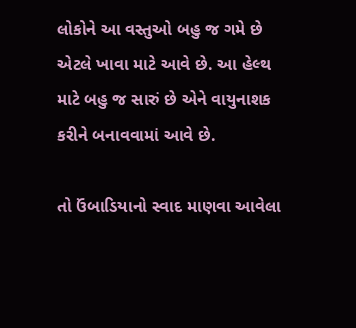લોકોને આ વસ્તુઓ બહુ જ ગમે છે એટલે ખાવા માટે આવે છે. આ હેલ્થ માટે બહુ જ સારું છે એને વાયુનાશક કરીને બનાવવામાં આવે છે.

તો ઉંબાડિયાનો સ્વાદ માણવા આવેલા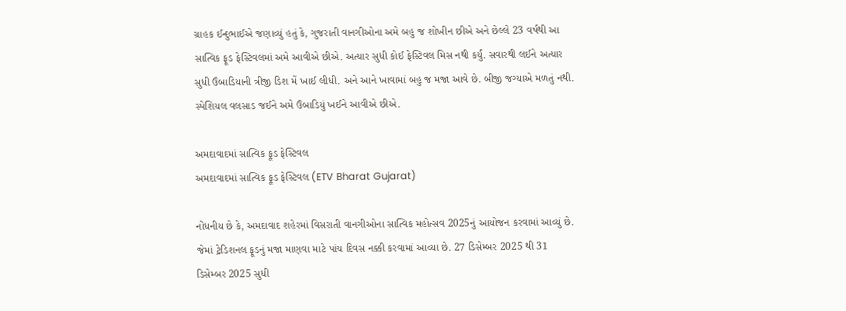ગ્રાહક ઈન્દુભાઈએ જણાવ્યું હતું કે, ગુજરાતી વાનગીઓના અમે બહુ જ શોખીન છીએ અને છેલ્લે 23 વર્ષથી આ સાત્વિક ફૂડ ફેસ્ટિવલમાં અમે આવીએ છીએ. અત્યાર સુધી કોઈ ફેસ્ટિવલ મિસ નથી કર્યું. સવારથી લઈને અત્યાર સુધી ઉંબાડિયાની ત્રીજી ડિશ મેં ખાઈ લીધી. અને આને ખાવામાં બહુ જ મજા આવે છે. બીજી જગ્યાએ મળતું નથી. સ્પેશિયલ વલસાડ જઈને અમે ઉંબાડિયું ખઈને આવીએ છીએ.

અમદાવાદમાં સાત્વિક ફૂડ ફેસ્ટિવલ
અમદાવાદમાં સાત્વિક ફૂડ ફેસ્ટિવલ (ETV Bharat Gujarat)

નોંધનીય છે કે, અમદાવાદ શહેરમાં વિસરાતી વાનગીઓના સાત્વિક મહોત્સવ 2025નું આયોજન કરવામાં આવ્યું છે. જેમાં ટ્રેડિશનલ ફૂડનું મજા માણવા માટે પાંચ દિવસ નક્કી કરવામાં આવ્યા છે. 27 ડિસેમ્બર 2025 થી 31 ડિસેમ્બર 2025 સુધી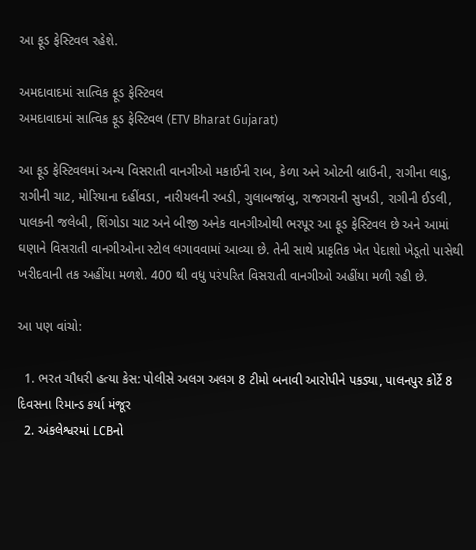આ ફૂડ ફેસ્ટિવલ રહેશે.

અમદાવાદમાં સાત્વિક ફૂડ ફેસ્ટિવલ
અમદાવાદમાં સાત્વિક ફૂડ ફેસ્ટિવલ (ETV Bharat Gujarat)

આ ફૂડ ફેસ્ટિવલમાં અન્ય વિસરાતી વાનગીઓ મકાઈની રાબ, કેળા અને ઓટની બ્રાઉની, રાગીના લાડુ, રાગીની ચાટ, મોરિયાના દહીંવડા, નારીયલની રબડી, ગુલાબજાંબુ, રાજગરાની સુખડી, રાગીની ઈડલી, પાલકની જલેબી, શિંગોડા ચાટ અને બીજી અનેક વાનગીઓથી ભરપૂર આ ફૂડ ફેસ્ટિવલ છે અને આમાં ઘણાને વિસરાતી વાનગીઓના સ્ટોલ લગાવવામાં આવ્યા છે. તેની સાથે પ્રાકૃતિક ખેત પેદાશો ખેડૂતો પાસેથી ખરીદવાની તક અહીંયા મળશે. 400 થી વધુ પરંપરિત વિસરાતી વાનગીઓ અહીંયા મળી રહી છે.

આ પણ વાંચો:

  1. ભરત ચૌધરી હત્યા કેસ: પોલીસે અલગ અલગ 8 ટીમો બનાવી આરોપીને પકડ્યા, પાલનપુર કોર્ટે 8 દિવસના રિમાન્ડ કર્યા મંજૂર
  2. અંકલેશ્વરમાં LCBનો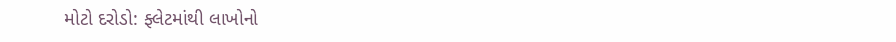મોટો દરોડો: ફ્લેટમાંથી લાખોનો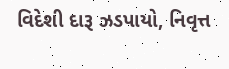વિદેશી દારૂ ઝડપાયો, નિવૃત્ત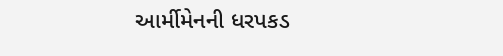આર્મીમેનની ધરપકડ